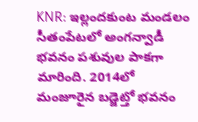KNR: ఇల్లందకుంట మండలం సీతంపేటలో అంగన్వాడీ భవనం పశువుల పాకగా మారింది. 2014లో మంజూరైన బడ్జెట్తో భవనం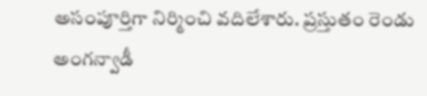అసంపూర్తిగా నిర్మించి వదిలేశారు. ప్రస్తుతం రెండు అంగన్వాడీ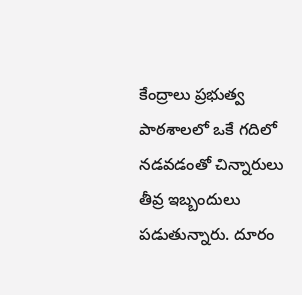కేంద్రాలు ప్రభుత్వ పాఠశాలలో ఒకే గదిలో నడవడంతో చిన్నారులు తీవ్ర ఇబ్బందులు పడుతున్నారు. దూరం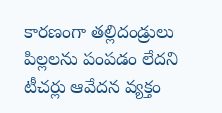కారణంగా తల్లిదండ్రులు పిల్లలను పంపడం లేదని టీచర్లు ఆవేదన వ్యక్తం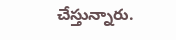చేస్తున్నారు.